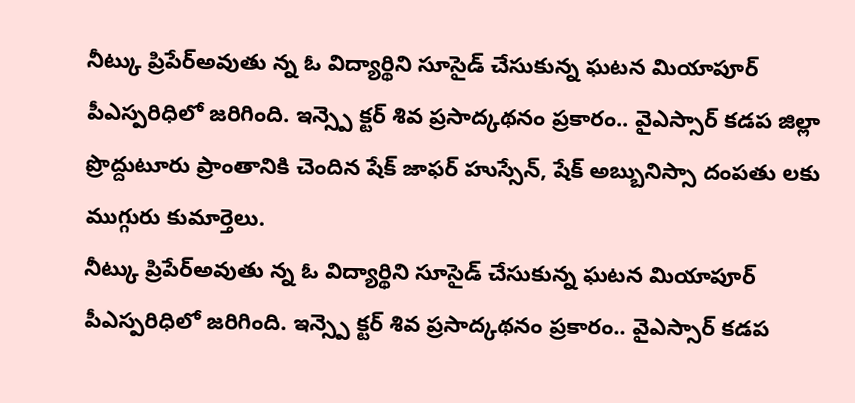నీట్కు ప్రిపేర్అవుతు న్న ఓ విద్యార్థిని సూసైడ్ చేసుకున్న ఘటన మియాపూర్ పీఎస్పరిధిలో జరిగింది. ఇన్స్పె క్టర్ శివ ప్రసాద్కథనం ప్రకారం.. వైఎస్సార్ కడప జిల్లా ప్రొద్దుటూరు ప్రాంతానికి చెందిన షేక్ జాఫర్ హుస్సేన్, షేక్ అబ్బునిస్సా దంపతు లకు ముగ్గురు కుమార్తెలు.
నీట్కు ప్రిపేర్అవుతు న్న ఓ విద్యార్థిని సూసైడ్ చేసుకున్న ఘటన మియాపూర్ పీఎస్పరిధిలో జరిగింది. ఇన్స్పె క్టర్ శివ ప్రసాద్కథనం ప్రకారం.. వైఎస్సార్ కడప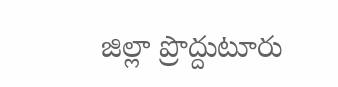జిల్లా ప్రొద్దుటూరు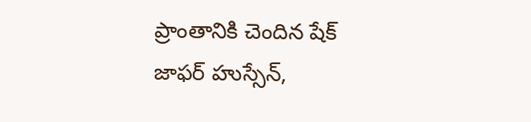ప్రాంతానికి చెందిన షేక్ జాఫర్ హుస్సేన్,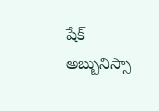షేక్ అబ్బునిస్సా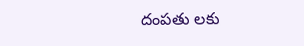దంపతు లకు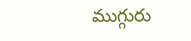ముగ్గురు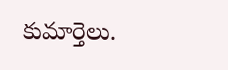కుమార్తెలు.